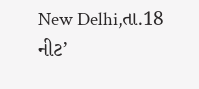New Delhi,તા.18
નીટ’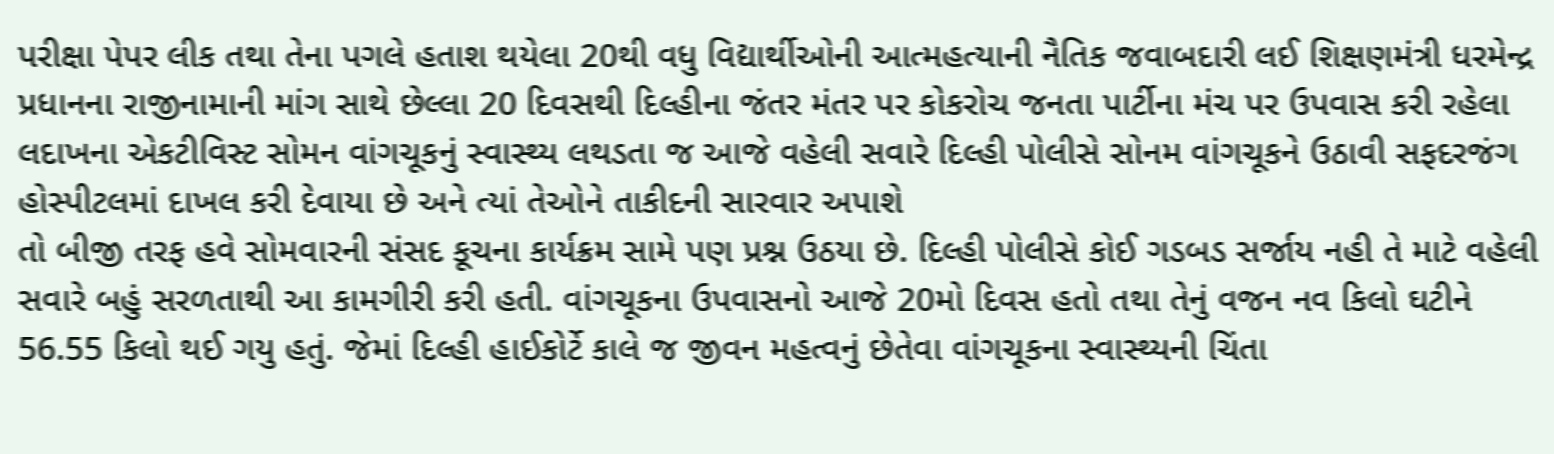પરીક્ષા પેપર લીક તથા તેના પગલે હતાશ થયેલા 20થી વધુ વિદ્યાર્થીઓની આત્મહત્યાની નૈતિક જવાબદારી લઈ શિક્ષણમંત્રી ધરમેન્દ્ર પ્રધાનના રાજીનામાની માંગ સાથે છેલ્લા 20 દિવસથી દિલ્હીના જંતર મંતર પર કોકરોચ જનતા પાર્ટીના મંચ પર ઉપવાસ કરી રહેલા લદાખના એકટીવિસ્ટ સોમન વાંગચૂકનું સ્વાસ્થ્ય લથડતા જ આજે વહેલી સવારે દિલ્હી પોલીસે સોનમ વાંગચૂકને ઉઠાવી સફદરજંગ હોસ્પીટલમાં દાખલ કરી દેવાયા છે અને ત્યાં તેઓને તાકીદની સારવાર અપાશે
તો બીજી તરફ હવે સોમવારની સંસદ કૂચના કાર્યક્રમ સામે પણ પ્રશ્ન ઉઠયા છે. દિલ્હી પોલીસે કોઈ ગડબડ સર્જાય નહી તે માટે વહેલી સવારે બહું સરળતાથી આ કામગીરી કરી હતી. વાંગચૂકના ઉપવાસનો આજે 20મો દિવસ હતો તથા તેનું વજન નવ કિલો ઘટીને 56.55 કિલો થઈ ગયુ હતું. જેમાં દિલ્હી હાઈકોર્ટે કાલે જ જીવન મહત્વનું છેતેવા વાંગચૂકના સ્વાસ્થ્યની ચિંતા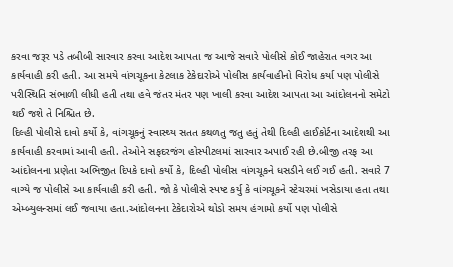કરવા જરૂર પડે તબીબી સારવાર કરવા આદેશ આપતા જ આજે સવારે પોલીસે કોઈ જાહેરાત વગર આ કાર્યવાહી કરી હતી. આ સમયે વાંગચૂકના કેટલાક ટેકેદારોએ પોલીસ કાર્યવાહીનો વિરોધ કર્યા પણ પોલીસે પરીસ્થિતિ સંભાળી લીધી હતી તથા હવે જંતર મંતર પણ ખાલી કરવા આદેશ આપતા આ આંદોલનનો સમેટો થઈ જશે તે નિશ્ચિત છે.
દિલ્હી પોલીસે દાવો કર્યો કે, વાંગચૂકનું સ્વાસ્થ્ય સતત કથળતુ જતુ હતું તેથી દિલ્હી હાઈકોર્ટના આદેશથી આ કાર્યવાહી કરવામાં આવી હતી. તેઓને સફદરજંગ હોસ્પીટલમાં સારવાર અપાઈ રહી છે.બીજી તરફ આ આંદોલનના પ્રણેતા અભિજીત દિપકે દાવો કર્યો કે, દિલ્હી પોલીસ વાંગચૂકને ધસડીને લઈ ગઈ હતી. સવારે 7 વાગ્યે જ પોલીસે આ કાર્યવાહી કરી હતી. જો કે પોલીસે સ્પષ્ટ કર્યુ કે વાંગચૂકને સ્ટેચરમાં ખસેડાયા હતા તથા એમ્બ્યુલન્સમાં લઈ જવાયા હતા.આંદોલનના ટેકેદારોએ થોડો સમય હંગામો કર્યો પણ પોલીસે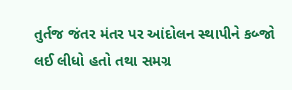તુર્તજ જંતર મંતર પર આંદોલન સ્થાપીને કબ્જો લઈ લીધો હતો તથા સમગ્ર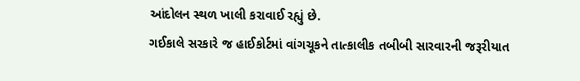આંદોલન સ્થળ ખાલી કરાવાઈ રહ્યું છે.
ગઈકાલે સરકારે જ હાઈકોર્ટમાં વાંગચૂકને તાત્કાલીક તબીબી સારવારની જરૂરીયાત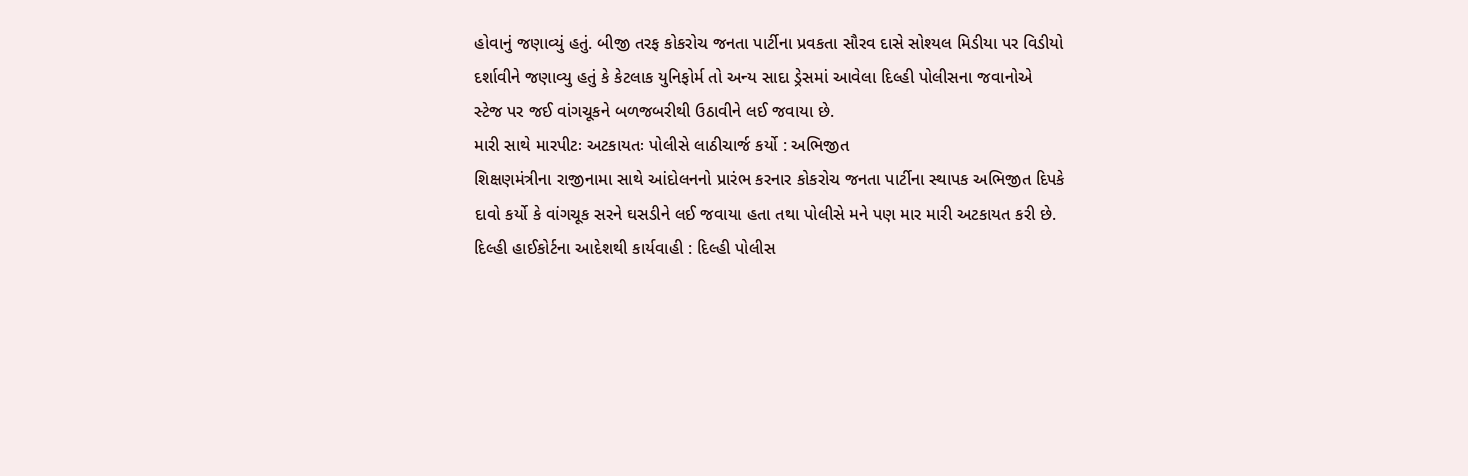હોવાનું જણાવ્યું હતું. બીજી તરફ કોકરોચ જનતા પાર્ટીના પ્રવકતા સૌરવ દાસે સોશ્યલ મિડીયા પર વિડીયો દર્શાવીને જણાવ્યુ હતું કે કેટલાક યુનિફોર્મ તો અન્ય સાદા ડ્રેસમાં આવેલા દિલ્હી પોલીસના જવાનોએ સ્ટેજ પર જઈ વાંગચૂકને બળજબરીથી ઉઠાવીને લઈ જવાયા છે.
મારી સાથે મારપીટઃ અટકાયતઃ પોલીસે લાઠીચાર્જ કર્યો : અભિજીત
શિક્ષણમંત્રીના રાજીનામા સાથે આંદોલનનો પ્રારંભ કરનાર કોકરોચ જનતા પાર્ટીના સ્થાપક અભિજીત દિપકે દાવો કર્યો કે વાંગચૂક સરને ઘસડીને લઈ જવાયા હતા તથા પોલીસે મને પણ માર મારી અટકાયત કરી છે.
દિલ્હી હાઈકોર્ટના આદેશથી કાર્યવાહી : દિલ્હી પોલીસ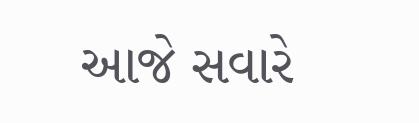આજે સવારે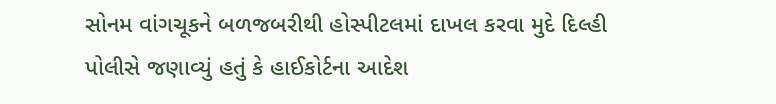સોનમ વાંગચૂકને બળજબરીથી હોસ્પીટલમાં દાખલ કરવા મુદે દિલ્હી પોલીસે જણાવ્યું હતું કે હાઈકોર્ટના આદેશ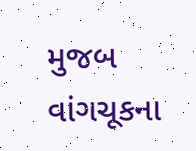મુજબ વાંગચૂકના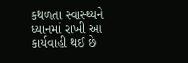કથળતા સ્વાસ્થ્યને ધ્યાનમાં રાખી આ કાર્યવાહી થઈ છે